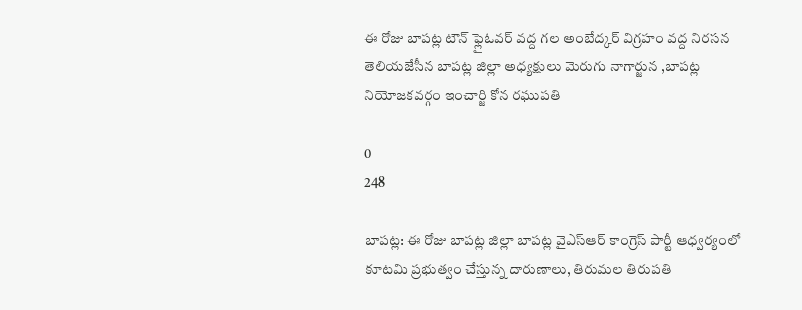ఈ రోజు బాపట్ల టౌన్ ఫ్లైఓవర్ వద్ద గల అంబేద్కర్ విగ్రహం వద్ద నిరసన తెలియజేసీన బాపట్ల జిల్లా అధ్యక్షులు మెరుగు నాగార్జున ,బాపట్ల నియోజకవర్గం ఇంచార్జి కోన రఘుపతి

0
248

బాపట్ల: ఈ రోజు బాపట్ల జిల్లా బాపట్ల వైఎస్ఆర్ కాంగ్రెస్ పార్టీ ఆధ్వర్యంలో కూటమి ప్రభుత్వం చేస్తున్న దారుణాలు, తిరుమల తిరుపతి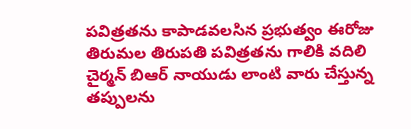పవిత్రతను కాపాడవలసిన ప్రభుత్వం ఈరోజు తిరుమల తిరుపతి పవిత్రతను గాలికి వదిలి చైర్మన్ బిఆర్ నాయుడు లాంటి వారు చేస్తున్న తప్పులను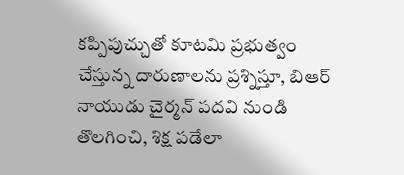కప్పిపుచ్చుతో కూటమి ప్రభుత్వం చేస్తున్న దారుణాలను ప్రశ్నిస్తూ, బిఆర్ నాయుడు చైర్మన్ పదవి నుండి తొలగించి, శిక్ష పడేలా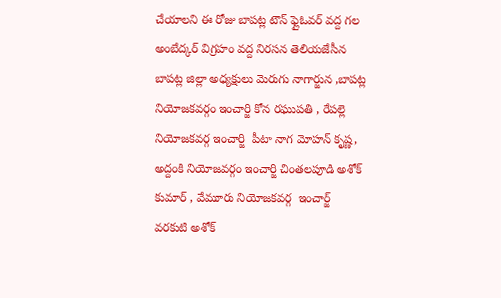చేయాలని ఈ రోజు బాపట్ల టౌన్ ఫ్లైఓవర్ వద్ద గల అంబేద్కర్ విగ్రహం వద్ద నిరసన తెలియజేసీన బాపట్ల జిల్లా అధ్యక్షులు మెరుగు నాగార్జున ,బాపట్ల నియోజకవర్గం ఇంచార్జి కోన రఘుపతి , రేపల్లె నియోజకవర్గ ఇంచార్జి  పీటా నాగ మోహన్ కృష్ణ, అద్దంకి నియోజవర్గం ఇంచార్జి చింతలపూడి అశోక్ కుమార్ , వేమూరు నియోజకవర్గ  ఇంచార్జ్   వరకుటి అశోక్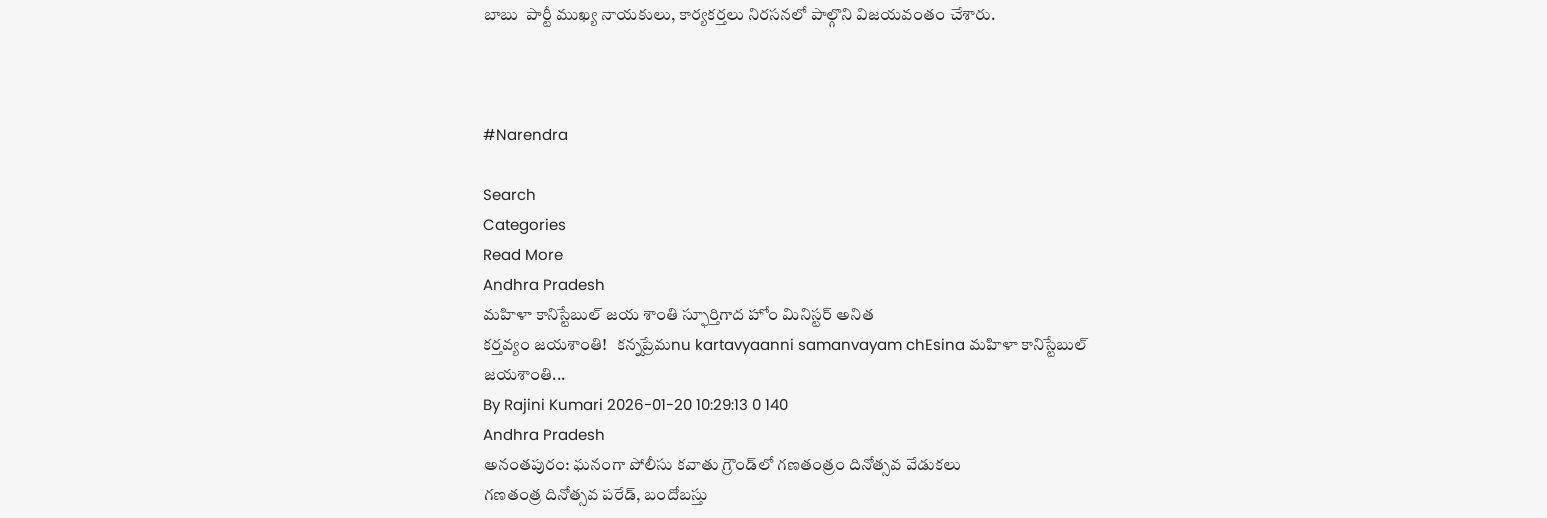బాబు  పార్టీ ముఖ్య నాయకులు, కార్యకర్తలు నిరసనలో పాల్గొని విజయవంతం చేశారు.



#Narendra

Search
Categories
Read More
Andhra Pradesh
మహిళా కానిస్టేబుల్ జయ శాంతి స్ఫూర్తిగాద హోం మినిస్టర్ అనిత
కర్తవ్యం జయశాంతి!   కన్నప్రేమnu kartavyaanni samanvayam chEsina మహిళా కానిస్టేబుల్ జయశాంతి...
By Rajini Kumari 2026-01-20 10:29:13 0 140
Andhra Pradesh
అనంతపురం: ఘనంగా పోలీసు కవాతు గ్రౌండ్‌లో గణతంత్రం దినోత్సవ వేడుకలు
గణతంత్ర దినోత్సవ పరేడ్, బందోబస్తు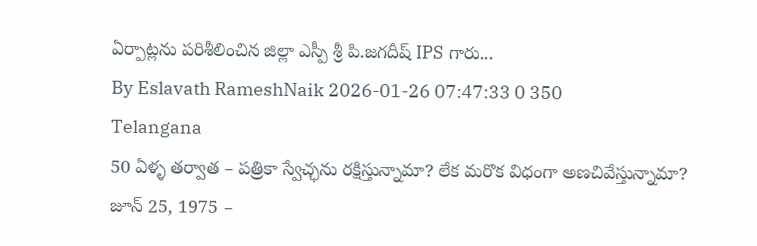ఏర్పాట్లను పరిశీలించిన జిల్లా ఎస్పీ శ్రీ పి.జగదీష్ IPS గారు...
By Eslavath RameshNaik 2026-01-26 07:47:33 0 350
Telangana
50 ఏళ్ళ తర్వాత – పత్రికా స్వేచ్ఛను రక్షిస్తున్నామా? లేక మరొక విధంగా అణచివేస్తున్నామా?
జూన్ 25, 1975 –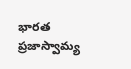భారత ప్రజాస్వామ్య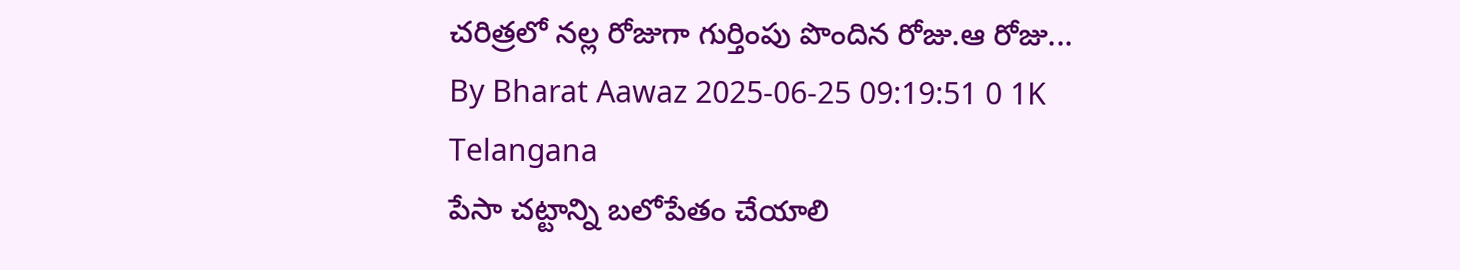చరిత్రలో నల్ల రోజుగా గుర్తింపు పొందిన రోజు.ఆ రోజు...
By Bharat Aawaz 2025-06-25 09:19:51 0 1K
Telangana
పేసా చట్టాన్ని బలోపేతం చేయాలి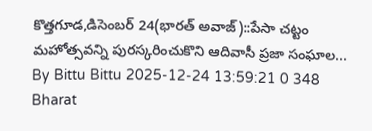కొత్తగూడ,డిసెంబర్ 24(భారత్ అవాజ్)::పేసా చట్టం మహోత్సవన్ని పురస్కరించుకొని ఆదివాసీ ప్రజా సంఘాల...
By Bittu Bittu 2025-12-24 13:59:21 0 348
Bharat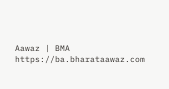Aawaz | BMA https://ba.bharataawaz.com